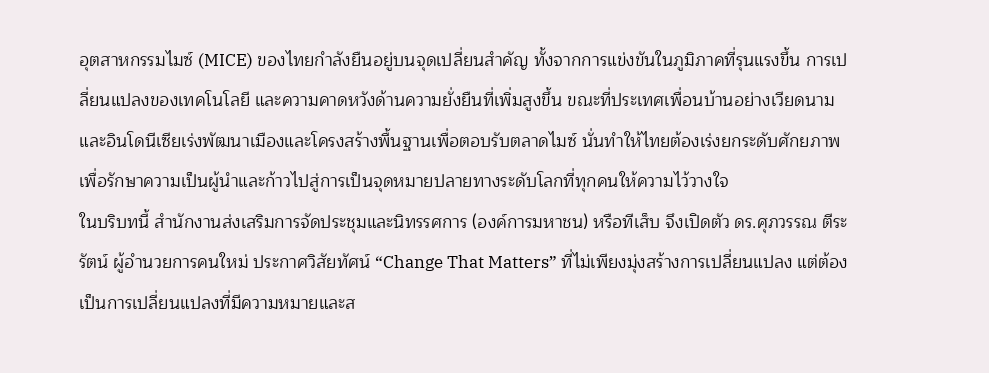อุตสาหกรรมไมซ์ (MICE) ของไทยกำลังยืนอยู่บนจุดเปลี่ยนสำคัญ ทั้งจากการแข่งขันในภูมิภาคที่รุนแรงขึ้น การเปลี่ยนแปลงของเทคโนโลยี และความคาดหวังด้านความยั่งยืนที่เพิ่มสูงขึ้น ขณะที่ประเทศเพื่อนบ้านอย่างเวียดนามและอินโดนีเซียเร่งพัฒนาเมืองและโครงสร้างพื้นฐานเพื่อตอบรับตลาดไมซ์ นั่นทำให้ไทยต้องเร่งยกระดับศักยภาพ เพื่อรักษาความเป็นผู้นำและก้าวไปสู่การเป็นจุดหมายปลายทางระดับโลกที่ทุกคนให้ความไว้วางใจ
ในบริบทนี้ สำนักงานส่งเสริมการจัดประชุมและนิทรรศการ (องค์การมหาชน) หรือทีเส็บ จึงเปิดตัว ดร.ศุภวรรณ ตีระรัตน์ ผู้อำนวยการคนใหม่ ประกาศวิสัยทัศน์ “Change That Matters” ที่ไม่เพียงมุ่งสร้างการเปลี่ยนแปลง แต่ต้องเป็นการเปลี่ยนแปลงที่มีความหมายและส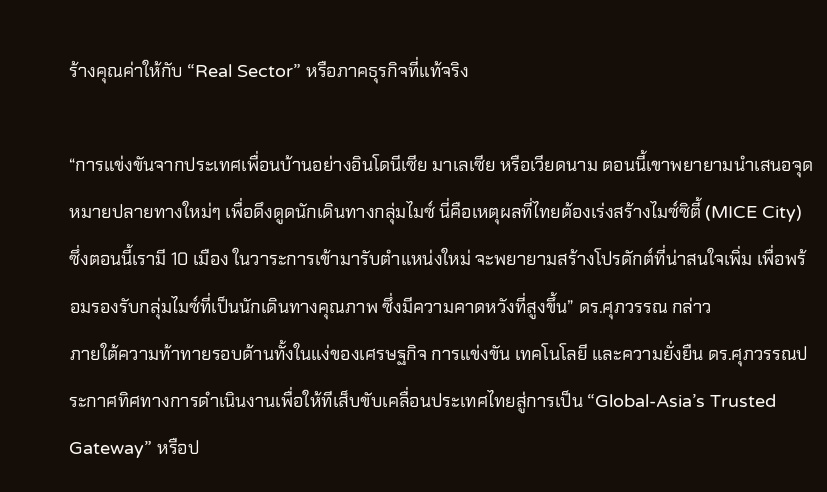ร้างคุณค่าให้กับ “Real Sector” หรือภาคธุรกิจที่แท้จริง

“การแข่งขันจากประเทศเพื่อนบ้านอย่างอินโดนีเซีย มาเลเซีย หรือเวียดนาม ตอนนี้เขาพยายามนำเสนอจุดหมายปลายทางใหม่ๆ เพื่อดึงดูดนักเดินทางกลุ่มไมซ์ นี่คือเหตุผลที่ไทยต้องเร่งสร้างไมซ์ซิตี้ (MICE City) ซึ่งตอนนี้เรามี 10 เมือง ในวาระการเข้ามารับตำแหน่งใหม่ จะพยายามสร้างโปรดักต์ที่น่าสนใจเพิ่ม เพื่อพร้อมรองรับกลุ่มไมซ์ที่เป็นนักเดินทางคุณภาพ ซึ่งมีความคาดหวังที่สูงขึ้น” ดร.ศุภวรรณ กล่าว
ภายใต้ความท้าทายรอบด้านทั้งในแง่ของเศรษฐกิจ การแข่งขัน เทคโนโลยี และความยั่งยืน ดร.ศุภวรรณประกาศทิศทางการดำเนินงานเพื่อให้ทีเส็บขับเคลื่อนประเทศไทยสู่การเป็น “Global-Asia’s Trusted Gateway” หรือป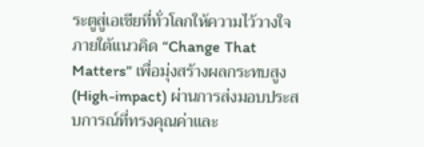ระตูสู่เอเชียที่ทั่วโลกให้ความไว้วางใจ ภายใต้แนวคิด “Change That Matters” เพื่อมุ่งสร้างผลกระทบสูง (High-impact) ผ่านการส่งมอบประสบการณ์ที่ทรงคุณค่าและ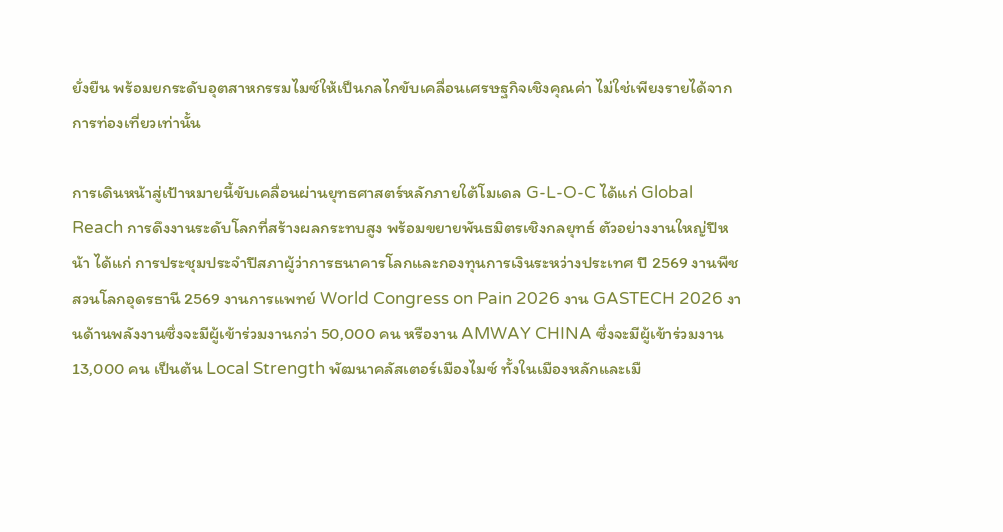ยั่งยืน พร้อมยกระดับอุตสาหกรรมไมซ์ให้เป็นกลไกขับเคลื่อนเศรษฐกิจเชิงคุณค่า ไม่ใช่เพียงรายได้จากการท่องเที่ยวเท่านั้น

การเดินหน้าสู่เป้าหมายนี้ขับเคลื่อนผ่านยุทธศาสตร์หลักภายใต้โมเดล G-L-O-C ได้แก่ Global Reach การดึงงานระดับโลกที่สร้างผลกระทบสูง พร้อมขยายพันธมิตรเชิงกลยุทธ์ ตัวอย่างงานใหญ่ปีหน้า ได้แก่ การประชุมประจำปีสภาผู้ว่าการธนาคารโลกและกองทุนการเงินระหว่างประเทศ ปี 2569 งานพืชสวนโลกอุดรธานี 2569 งานการแพทย์ World Congress on Pain 2026 งาน GASTECH 2026 งานด้านพลังงานซึ่งจะมีผู้เข้าร่วมงานกว่า 50,000 คน หรืองาน AMWAY CHINA ซึ่งจะมีผู้เข้าร่วมงาน 13,000 คน เป็นต้น Local Strength พัฒนาคลัสเตอร์เมืองไมซ์ ทั้งในเมืองหลักและเมื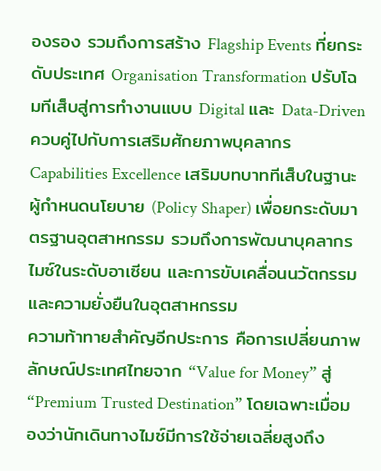องรอง รวมถึงการสร้าง Flagship Events ที่ยกระดับประเทศ Organisation Transformation ปรับโฉมทีเส็บสู่การทำงานแบบ Digital และ Data-Driven ควบคู่ไปกับการเสริมศักยภาพบุคลากร Capabilities Excellence เสริมบทบาททีเส็บในฐานะผู้กำหนดนโยบาย (Policy Shaper) เพื่อยกระดับมาตรฐานอุตสาหกรรม รวมถึงการพัฒนาบุคลากรไมซ์ในระดับอาเซียน และการขับเคลื่อนนวัตกรรมและความยั่งยืนในอุตสาหกรรม
ความท้าทายสำคัญอีกประการ คือการเปลี่ยนภาพลักษณ์ประเทศไทยจาก “Value for Money” สู่ “Premium Trusted Destination” โดยเฉพาะเมื่อมองว่านักเดินทางไมซ์มีการใช้จ่ายเฉลี่ยสูงถึง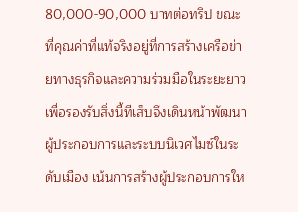80,000-90,000 บาทต่อทริป ขณะที่คุณค่าที่แท้จริงอยู่ที่การสร้างเครือข่ายทางธุรกิจและความร่วมมือในระยะยาว เพื่อรองรับสิ่งนี้ทีเส็บจึงเดินหน้าพัฒนาผู้ประกอบการและระบบนิเวศไมซ์ในระดับเมือง เน้นการสร้างผู้ประกอบการให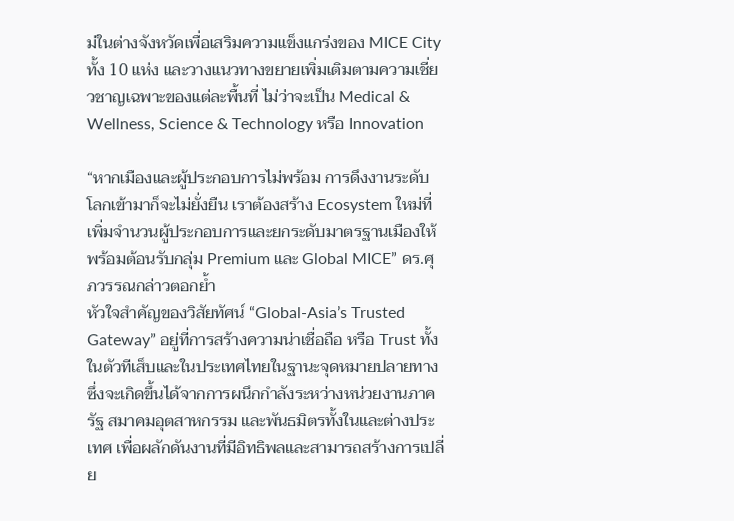ม่ในต่างจังหวัดเพื่อเสริมความแข็งแกร่งของ MICE City ทั้ง 10 แห่ง และวางแนวทางขยายเพิ่มเติมตามความเชี่ยวชาญเฉพาะของแต่ละพื้นที่ ไม่ว่าจะเป็น Medical & Wellness, Science & Technology หรือ Innovation

“หากเมืองและผู้ประกอบการไม่พร้อม การดึงงานระดับโลกเข้ามาก็จะไม่ยั่งยืน เราต้องสร้าง Ecosystem ใหม่ที่เพิ่มจำนวนผู้ประกอบการและยกระดับมาตรฐานเมืองให้พร้อมต้อนรับกลุ่ม Premium และ Global MICE” ดร.ศุภวรรณกล่าวตอกย้ำ
หัวใจสำคัญของวิสัยทัศน์ “Global-Asia’s Trusted Gateway” อยู่ที่การสร้างความน่าเชื่อถือ หรือ Trust ทั้งในตัวทีเส็บและในประเทศไทยในฐานะจุดหมายปลายทาง ซึ่งจะเกิดขึ้นได้จากการผนึกกำลังระหว่างหน่วยงานภาครัฐ สมาคมอุตสาหกรรม และพันธมิตรทั้งในและต่างประเทศ เพื่อผลักดันงานที่มีอิทธิพลและสามารถสร้างการเปลี่ย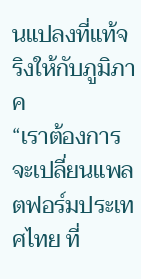นแปลงที่แท้จริงให้กับภูมิภาค
“เราต้องการจะเปลี่ยนแพลตฟอร์มประเทศไทย ที่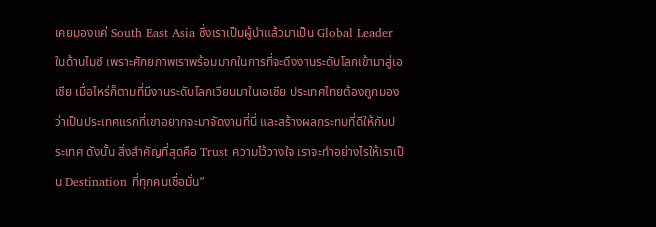เคยมองแค่ South East Asia ซึ่งเราเป็นผู้นำแล้วมาเป็น Global Leader ในด้านไมซ์ เพราะศักยภาพเราพร้อมมากในการที่จะดึงงานระดับโลกเข้ามาสู่เอเชีย เมื่อไหร่ก็ตามที่มีงานระดับโลกเวียนมาในเอเชีย ประเทศไทยต้องถูกมองว่าเป็นประเทศแรกที่เขาอยากจะมาจัดงานที่นี่ และสร้างผลกระทบที่ดีให้กับประเทศ ดังนั้น สิ่งสำคัญที่สุดคือ Trust ความไว้วางใจ เราจะทำอย่างไรให้เราเป็น Destination ที่ทุกคนเชื่อมั่น”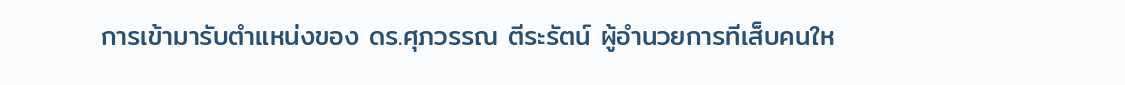การเข้ามารับตำแหน่งของ ดร.ศุภวรรณ ตีระรัตน์ ผู้อำนวยการทีเส็บคนให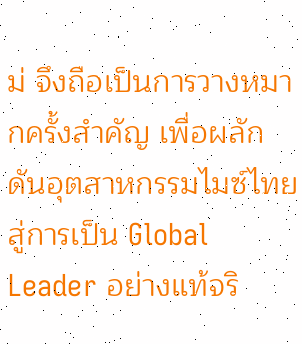ม่ จึงถือเป็นการวางหมากครั้งสำคัญ เพื่อผลักดันอุตสาหกรรมไมซ์ไทยสู่การเป็น Global Leader อย่างแท้จริ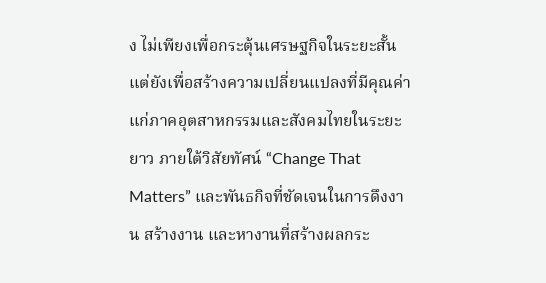ง ไม่เพียงเพื่อกระตุ้นเศรษฐกิจในระยะสั้น แต่ยังเพื่อสร้างความเปลี่ยนแปลงที่มีคุณค่าแก่ภาคอุตสาหกรรมและสังคมไทยในระยะยาว ภายใต้วิสัยทัศน์ “Change That Matters” และพันธกิจที่ชัดเจนในการดึงงาน สร้างงาน และหางานที่สร้างผลกระ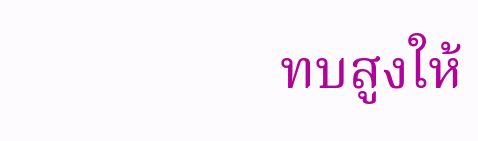ทบสูงให้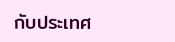กับประเทศ